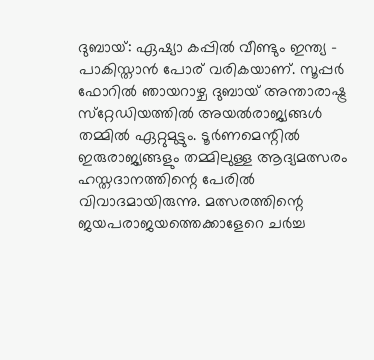ദുബായ്: ഏഷ്യാ കപ്പില്‍ വീണ്ടും ഇന്ത്യ - പാകിസ്താന്‍ പോര് വരികയാണ്. സൂപ്പര്‍ ഫോറില്‍ ഞായറാഴ്ച ദുബായ് അന്താരാഷ്ട്ര സ്‌റ്റേഡിയത്തില്‍ അയല്‍രാജ്യങ്ങള്‍ തമ്മില്‍ ഏറ്റുമുട്ടും. ടൂര്‍ണമെന്റില്‍ ഇരുരാജ്യങ്ങളും തമ്മിലുള്ള ആദ്യമത്സരം ഹസ്തദാനത്തിന്റെ പേരില്‍ വിവാദമായിരുന്നു. മത്സരത്തിന്റെ ജയപരാജയത്തെക്കാളേറെ ചര്‍ച്ച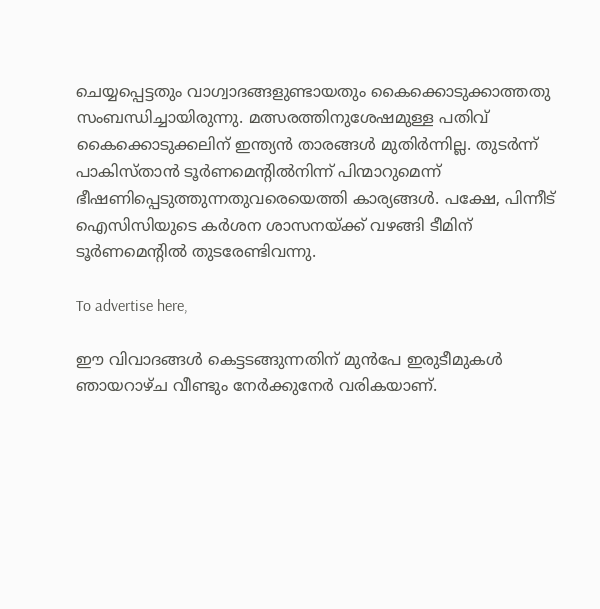ചെയ്യപ്പെട്ടതും വാഗ്വാദങ്ങളുണ്ടായതും കൈക്കൊടുക്കാത്തതു സംബന്ധിച്ചായിരുന്നു. മത്സരത്തിനുശേഷമുള്ള പതിവ് കൈക്കൊടുക്കലിന് ഇന്ത്യന്‍ താരങ്ങള്‍ മുതിര്‍ന്നില്ല. തുടര്‍ന്ന് പാകിസ്താന്‍ ടൂര്‍ണമെന്റില്‍നിന്ന് പിന്മാറുമെന്ന് ഭീഷണിപ്പെടുത്തുന്നതുവരെയെത്തി കാര്യങ്ങള്‍. പക്ഷേ, പിന്നീട് ഐസിസിയുടെ കര്‍ശന ശാസനയ്ക്ക് വഴങ്ങി ടീമിന് ടൂര്‍ണമെന്റില്‍ തുടരേണ്ടിവന്നു.

To advertise here,

ഈ വിവാദങ്ങള്‍ കെട്ടടങ്ങുന്നതിന് മുന്‍പേ ഇരുടീമുകൾ ഞായറാഴ്ച വീണ്ടും നേര്‍ക്കുനേര്‍ വരികയാണ്.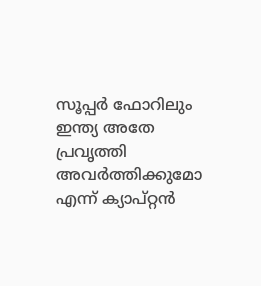സൂപ്പര്‍ ഫോറിലും ഇന്ത്യ അതേ പ്രവൃത്തി അവര്‍ത്തിക്കുമോ എന്ന് ക്യാപ്റ്റന്‍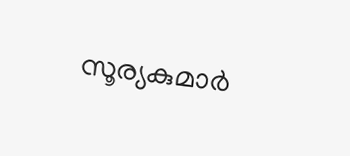സൂര്യകുമാര്‍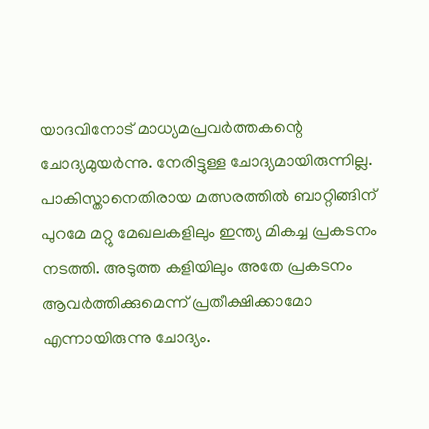യാദവിനോട് മാധ്യമപ്രവര്‍ത്തകന്റെ ചോദ്യമുയര്‍ന്നു. നേരിട്ടുള്ള ചോദ്യമായിരുന്നില്ല. പാകിസ്താനെതിരായ മത്സരത്തില്‍ ബാറ്റിങ്ങിന് പുറമേ മറ്റു മേഖലകളിലും ഇന്ത്യ മികച്ച പ്രകടനം നടത്തി. അടുത്ത കളിയിലും അതേ പ്രകടനം ആവര്‍ത്തിക്കുമെന്ന് പ്രതീക്ഷിക്കാമോ എന്നായിരുന്നു ചോദ്യം.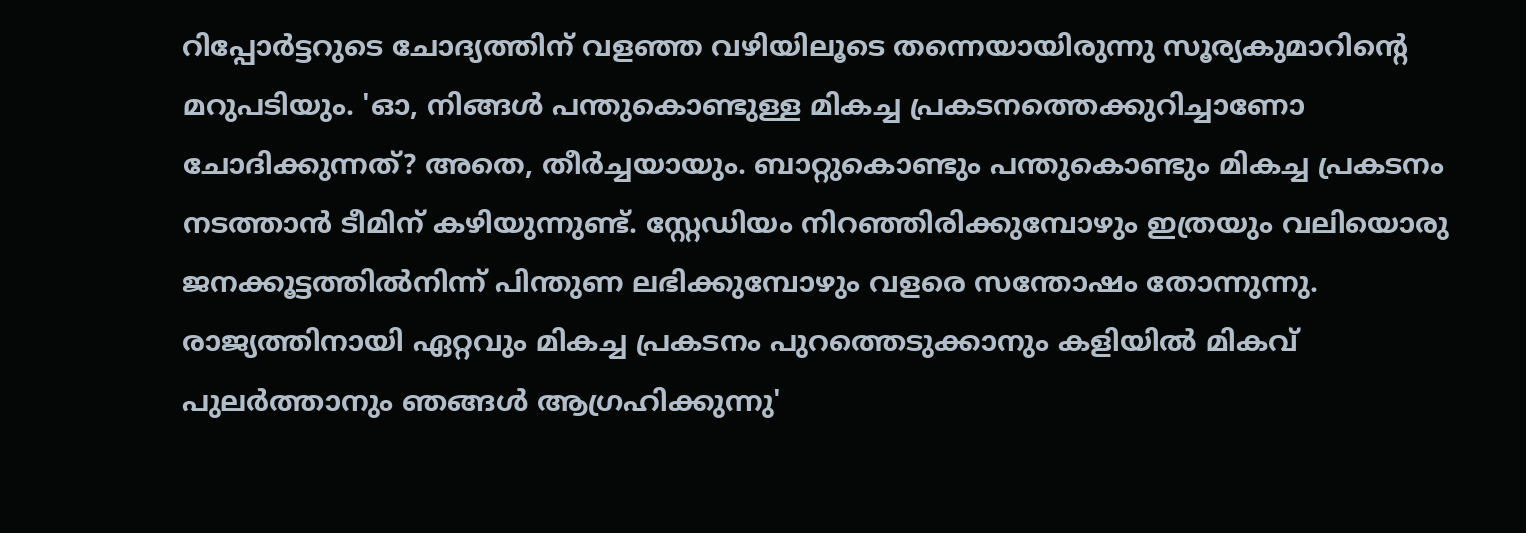റിപ്പോര്‍ട്ടറുടെ ചോദ്യത്തിന് വളഞ്ഞ വഴിയിലൂടെ തന്നെയായിരുന്നു സൂര്യകുമാറിന്റെ മറുപടിയും. 'ഓ, നിങ്ങള്‍ പന്തുകൊണ്ടുള്ള മികച്ച പ്രകടനത്തെക്കുറിച്ചാണോ ചോദിക്കുന്നത്? അതെ, തീര്‍ച്ചയായും. ബാറ്റുകൊണ്ടും പന്തുകൊണ്ടും മികച്ച പ്രകടനം നടത്താന്‍ ടീമിന് കഴിയുന്നുണ്ട്. സ്റ്റേഡിയം നിറഞ്ഞിരിക്കുമ്പോഴും ഇത്രയും വലിയൊരു ജനക്കൂട്ടത്തില്‍നിന്ന് പിന്തുണ ലഭിക്കുമ്പോഴും വളരെ സന്തോഷം തോന്നുന്നു. രാജ്യത്തിനായി ഏറ്റവും മികച്ച പ്രകടനം പുറത്തെടുക്കാനും കളിയില്‍ മികവ് പുലര്‍ത്താനും ഞങ്ങള്‍ ആഗ്രഹിക്കുന്നു'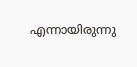എന്നായിരുന്നു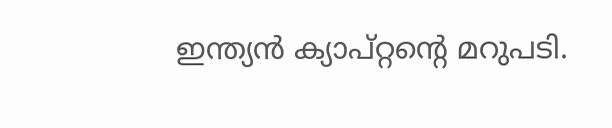ഇന്ത്യൻ ക്യാപ്റ്റന്റെ മറുപടി.